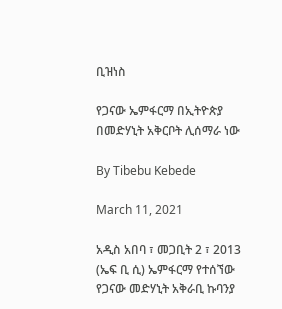ቢዝነስ

የጋናው ኤምፋርማ በኢትዮጵያ በመድሃኒት አቅርቦት ሊሰማራ ነው

By Tibebu Kebede

March 11, 2021

አዲስ አበባ ፣ መጋቢት 2 ፣ 2013 (ኤፍ ቢ ሲ) ኤምፋርማ የተሰኘው የጋናው መድሃኒት አቅራቢ ኩባንያ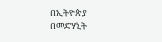በኢትዮጵያ በመድሃኒት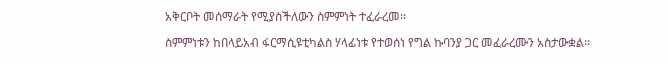አቅርቦት መሰማራት የሚያስችለውን ስምምነት ተፈራረመ፡፡

ስምምነቱን ከበላይአብ ፋርማሲዩቲካልስ ሃላፊነቱ የተወሰነ የግል ኩባንያ ጋር መፈራረሙን አስታውቋል፡፡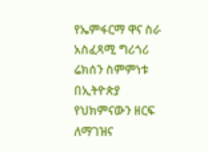የኤምፋርማ ዋና ስራ አስፈጻሚ ግሪጎሪ ሬክሰን ስምምነቱ በኢትዮጵያ የህክምናውን ዘርፍ ለማገዝና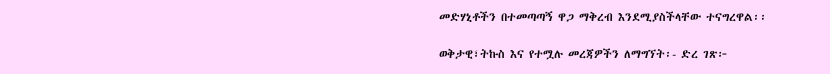መድሃኒቶችን በተመጣጣኝ ዋጋ ማቅረብ እንደሚያስችላቸው ተናግረዋል፡፡

ወቅታዊ፣ትኩስ እና የተሟሉ መረጃዎችን ለማግኘት፡- ድረ ገጽ፦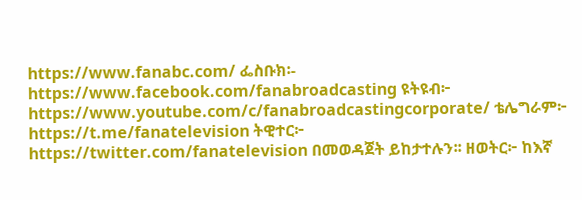https://www.fanabc.com/ ፌስቡክ፡- https://www.facebook.com/fanabroadcasting ዩትዩብ፦ https://www.youtube.com/c/fanabroadcastingcorporate/ ቴሌግራም፦ https://t.me/fanatelevision ትዊተር፦ https://twitter.com/fanatelevision በመወዳጀት ይከታተሉን፡፡ ዘወትር፦ ከእኛ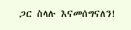ጋር ስላሉ እናመሰግናለን!